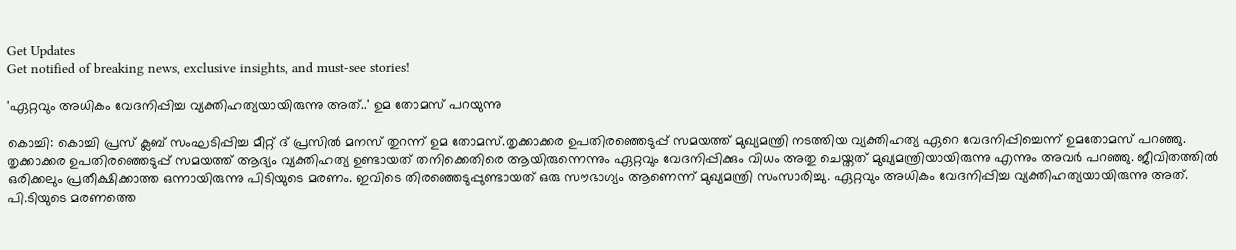Get Updates
Get notified of breaking news, exclusive insights, and must-see stories!

'ഏറ്റവും അധികം വേദനിപ്പിച്ച വ്യക്തിഹത്യയായിരുന്നു അത്..' ഉമ തോമസ് പറയുന്നു

കൊച്ചി: കൊച്ചി പ്രസ് ക്ലബ് സംഘടിപ്പിച്ച മീറ്റ് ദ് പ്രസില്‍ മനസ് തുറന്ന് ഉമ തോമസ്.തൃക്കാക്കര ഉപതിരഞ്ഞെടുപ്പ് സമയത്ത് മുഖ്യമന്ത്രി നടത്തിയ വ്യക്തിഹത്യ ഏറെ വേദനിപ്പിച്ചെന്ന് ഉമതോമസ് പറഞ്ഞു. തൃക്കാക്കര ഉപതിരഞ്ഞെടുപ്പ് സമയത്ത് ആദ്യം വ്യക്തിഹത്യ ഉണ്ടായത് തനിക്കെതിരെ ആയിരുന്നെന്നും ഏറ്റവും വേദനിപ്പിക്കും വിധം അതു ചെയ്തത് മുഖ്യമന്ത്രിയായിരുന്നു എന്നും അവര്‍ പറഞ്ഞു. ജീവിതത്തില്‍ ഒരിക്കലും പ്രതീക്ഷിക്കാത്ത ഒന്നായിരുന്നു പിടിയുടെ മരണം. ഇവിടെ തിരഞ്ഞെടുപ്പുണ്ടായത് ഒരു സൗഭാഗ്യം ആണെന്ന് മുഖ്യമന്ത്രി സംസാരിച്ചു. ഏറ്റവും അധികം വേദനിപ്പിച്ച വ്യക്തിഹത്യയായിരുന്നു അത്. പി.ടിയുടെ മരണത്തെ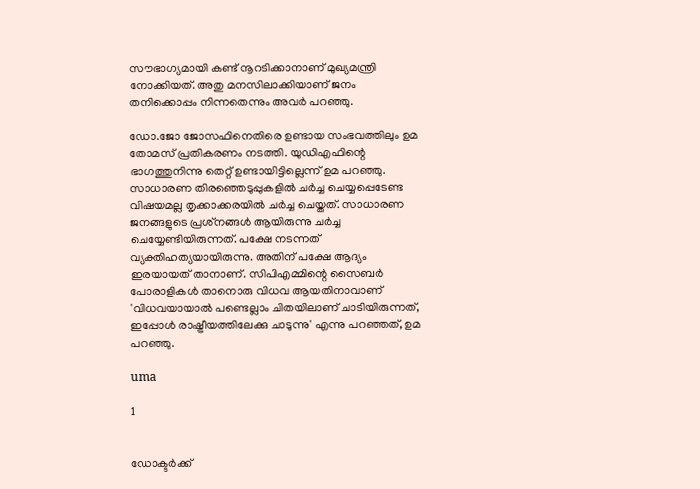സൗഭാഗ്യമായി കണ്ട് നൂറടിക്കാനാണ് മുഖ്യമന്ത്രി നോക്കിയത്. അതു മനസിലാക്കിയാണ് ജനം തനിക്കൊപ്പം നിന്നതെന്നും അവര്‍ പറഞ്ഞു.

ഡോ.ജോ ജോസഫിനെതിരെ ഉണ്ടായ സംഭവത്തിലും ഉമ തോമസ് പ്രതികരണം നടത്തി. യുഡിഎഫിന്റെ ഭാഗത്തുനിന്നു തെറ്റ് ഉണ്ടായിട്ടില്ലെന്ന് ഉമ പറഞ്ഞു. സാധാരണ തിരഞ്ഞെടുപ്പുകളില്‍ ചര്‍ച്ച ചെയ്യപ്പെടേണ്ട വിഷയമല്ല തൃക്കാക്കരയില്‍ ചര്‍ച്ച ചെയ്തത്. സാധാരണ ജനങ്ങളുടെ പ്രശ്‌നങ്ങള്‍ ആയിരുന്നു ചര്‍ച്ച ചെയ്യേണ്ടിയിരുന്നത്. പക്ഷേ നടന്നത് വ്യക്തിഹത്യയായിരുന്നു. അതിന് പക്ഷേ ആദ്യം ഇരയായത് താനാണ്. സിപിഎമ്മിന്റെ സൈബര്‍ പോരാളികള്‍ താനൊരു വിധവ ആയതിനാവാണ് 'വിധവയായാല്‍ പണ്ടെല്ലാം ചിതയിലാണ് ചാടിയിരുന്നത്, ഇപ്പോള്‍ രാഷ്ട്രീയത്തിലേക്കു ചാടുന്നു' എന്നു പറഞ്ഞത്, ഉമ പറഞ്ഞു.

uma

1


ഡോക്ടര്‍ക്ക്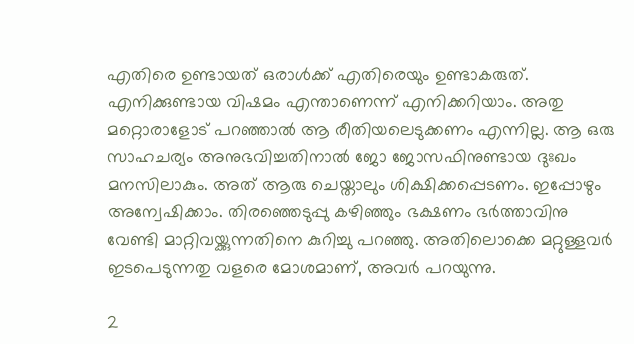എതിരെ ഉണ്ടായത് ഒരാള്‍ക്ക് എതിരെയും ഉണ്ടാകരുത്. എനിക്കുണ്ടായ വിഷമം എന്താണെന്ന് എനിക്കറിയാം. അതു മറ്റൊരാളോട് പറഞ്ഞാല്‍ ആ രീതിയലെടുക്കണം എന്നില്ല. ആ ഒരു സാഹചര്യം അനുഭവിച്ചതിനാല്‍ ജോ ജോസഫിനുണ്ടായ ദുഃഖം മനസിലാകും. അത് ആരു ചെയ്താലും ശിക്ഷിക്കപ്പെടണം. ഇപ്പോഴും അന്വേഷിക്കാം. തിരഞ്ഞെടുപ്പു കഴിഞ്ഞും ഭക്ഷണം ഭര്‍ത്താവിനു വേണ്ടി മാറ്റിവയ്ക്കുന്നതിനെ കുറിച്ചു പറഞ്ഞു. അതിലൊക്കെ മറ്റുള്ളവര്‍ ഇടപെടുന്നതു വളരെ മോശമാണ്, അവര്‍ പറയുന്നു.

2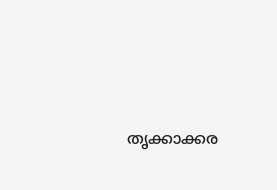തൃക്കാക്കര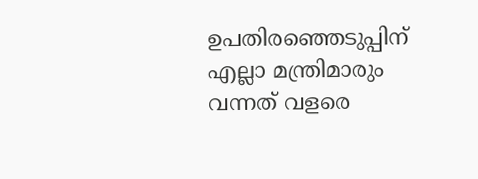ഉപതിരഞ്ഞെടുപ്പിന് എല്ലാ മന്ത്രിമാരും വന്നത് വളരെ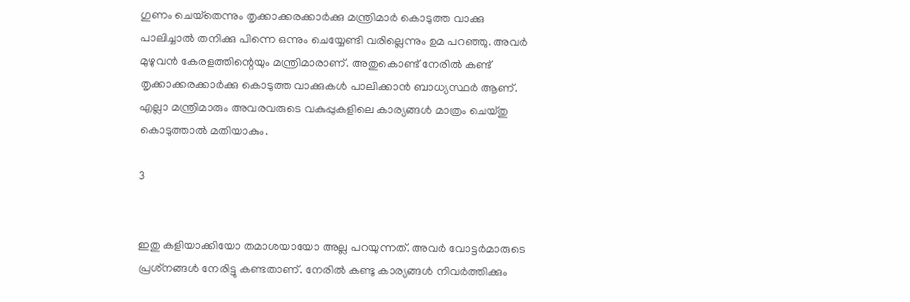ഗുണം ചെയ്‌തെന്നും തൃക്കാക്കരക്കാര്‍ക്കു മന്ത്രിമാര്‍ കൊടുത്ത വാക്കു പാലിച്ചാല്‍ തനിക്കു പിന്നെ ഒന്നും ചെയ്യേണ്ടി വരില്ലെന്നും ഉമ പറഞ്ഞു. അവര്‍ മുഴുവന്‍ കേരളത്തിന്റെയും മന്ത്രിമാരാണ്. അതുകൊണ്ട് നേരില്‍ കണ്ട് തൃക്കാക്കരക്കാര്‍ക്കു കൊടുത്ത വാക്കുകള്‍ പാലിക്കാന്‍ ബാധ്യസ്ഥര്‍ ആണ്. എല്ലാ മന്ത്രിമാരും അവരവരുടെ വകുപ്പുകളിലെ കാര്യങ്ങള്‍ മാത്രം ചെയ്തു കൊടുത്താല്‍ മതിയാകും.

3


ഇതു കളിയാക്കിയോ തമാശയായോ അല്ല പറയുന്നത്. അവര്‍ വോട്ടര്‍മാരുടെ പ്രശ്‌നങ്ങള്‍ നേരിട്ടു കണ്ടതാണ്. നേരില്‍ കണ്ടു കാര്യങ്ങള്‍ നിവര്‍ത്തിക്കും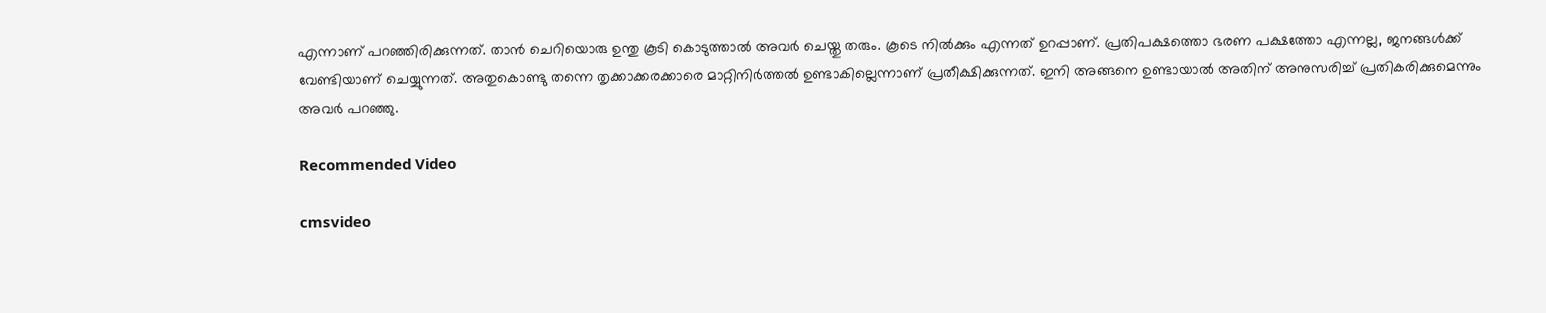എന്നാണ് പറഞ്ഞിരിക്കുന്നത്. താന്‍ ചെറിയൊരു ഉന്തു കൂടി കൊടുത്താല്‍ അവര്‍ ചെയ്തു തരും. കൂടെ നില്‍ക്കും എന്നത് ഉറപ്പാണ്. പ്രതിപക്ഷത്തൊ ഭരണ പക്ഷത്തോ എന്നല്ല, ജനങ്ങള്‍ക്ക് വേണ്ടിയാണ് ചെയ്യുന്നത്. അതുകൊണ്ടു തന്നെ തൃക്കാക്കരക്കാരെ മാറ്റിനിര്‍ത്തല്‍ ഉണ്ടാകില്ലെന്നാണ് പ്രതീക്ഷിക്കുന്നത്. ഇനി അങ്ങനെ ഉണ്ടായാല്‍ അതിന് അനുസരിച്ച് പ്രതികരിക്കുമെന്നും അവര്‍ പറഞ്ഞു.

Recommended Video

cmsvideo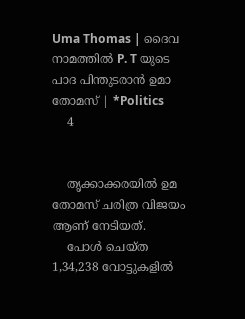Uma Thomas | ദൈവ നാമത്തിൽ P. T യുടെ പാദ പിന്തുടരാൻ ഉമാ തോമസ് | *Politics
    4


    തൃക്കാക്കരയില്‍ ഉമ തോമസ് ചരിത്ര വിജയം ആണ് നേടിയത്.
    പോള്‍ ചെയ്ത 1,34,238 വോട്ടുകളില്‍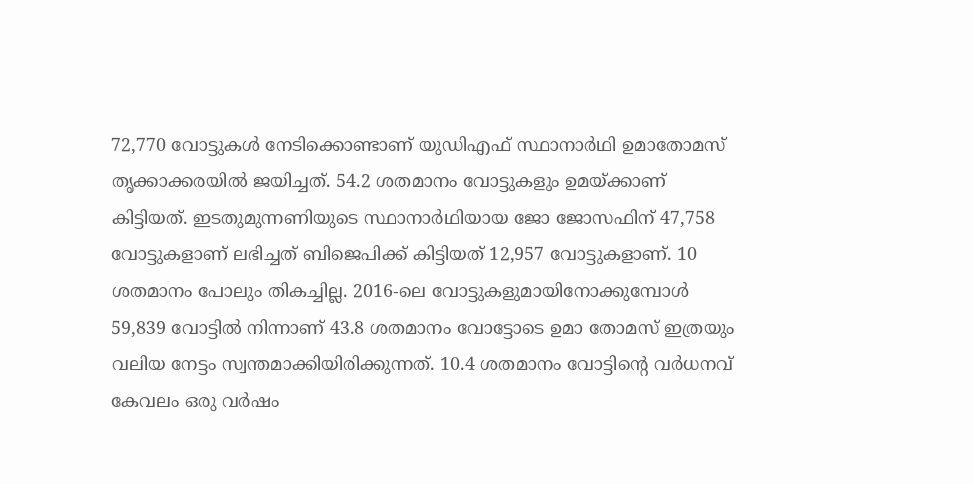72,770 വോട്ടുകള്‍ നേടിക്കൊണ്ടാണ് യുഡിഎഫ് സ്ഥാനാര്‍ഥി ഉമാതോമസ് തൃക്കാക്കരയില്‍ ജയിച്ചത്. 54.2 ശതമാനം വോട്ടുകളും ഉമയ്ക്കാണ് കിട്ടിയത്. ഇടതുമുന്നണിയുടെ സ്ഥാനാര്‍ഥിയായ ജോ ജോസഫിന് 47,758 വോട്ടുകളാണ് ലഭിച്ചത് ബിജെപിക്ക് കിട്ടിയത് 12,957 വോട്ടുകളാണ്. 10 ശതമാനം പോലും തികച്ചില്ല. 2016-ലെ വോട്ടുകളുമായിനോക്കുമ്പോള്‍ 59,839 വോട്ടില്‍ നിന്നാണ് 43.8 ശതമാനം വോട്ടോടെ ഉമാ തോമസ് ഇത്രയും വലിയ നേട്ടം സ്വന്തമാക്കിയിരിക്കുന്നത്. 10.4 ശതമാനം വോട്ടിന്റെ വര്‍ധനവ് കേവലം ഒരു വര്‍ഷം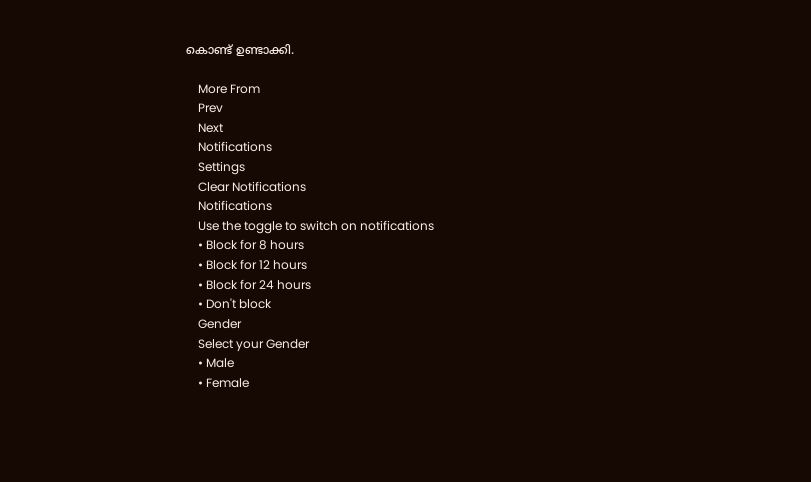കൊണ്ട് ഉണ്ടാക്കി.

    More From
    Prev
    Next
    Notifications
    Settings
    Clear Notifications
    Notifications
    Use the toggle to switch on notifications
    • Block for 8 hours
    • Block for 12 hours
    • Block for 24 hours
    • Don't block
    Gender
    Select your Gender
    • Male
    • Female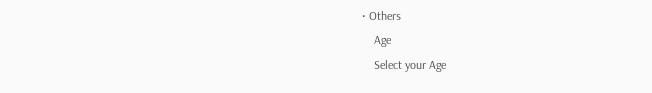• Others
    Age
    Select your Age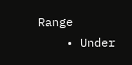Range
    • Under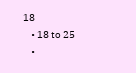18
    • 18 to 25
    •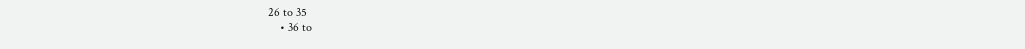26 to 35
    • 36 to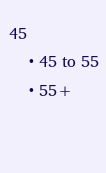45
    • 45 to 55
    • 55+